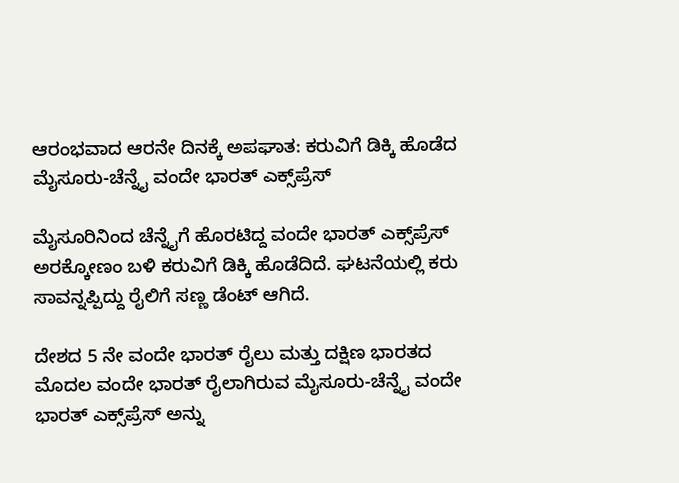ಆರಂಭವಾದ ಆರನೇ ದಿನಕ್ಕೆ ಅಪಘಾತ: ಕರುವಿಗೆ ಡಿಕ್ಕಿ ಹೊಡೆದ ಮೈಸೂರು-ಚೆನ್ನೈ ವಂದೇ ಭಾರತ್ ಎಕ್ಸ್‌ಪ್ರೆಸ್

ಮೈಸೂರಿನಿಂದ ಚೆನ್ನೈಗೆ ಹೊರಟಿದ್ದ ವಂದೇ ಭಾರತ್ ಎಕ್ಸ್‌ಪ್ರೆಸ್ ಅರಕ್ಕೋಣಂ ಬಳಿ ಕರುವಿಗೆ ಡಿಕ್ಕಿ ಹೊಡೆದಿದೆ. ಘಟನೆಯಲ್ಲಿ ಕರು ಸಾವನ್ನಪ್ಪಿದ್ದು ರೈಲಿಗೆ ಸಣ್ಣ ಡೆಂಟ್ ಆಗಿದೆ.

ದೇಶದ 5 ನೇ ವಂದೇ ಭಾರತ್ ರೈಲು ಮತ್ತು ದಕ್ಷಿಣ ಭಾರತದ ಮೊದಲ ವಂದೇ ಭಾರತ್ ರೈಲಾಗಿರುವ ಮೈಸೂರು-ಚೆನ್ನೈ ವಂದೇ ಭಾರತ್ ಎಕ್ಸ್‌ಪ್ರೆಸ್ ಅನ್ನು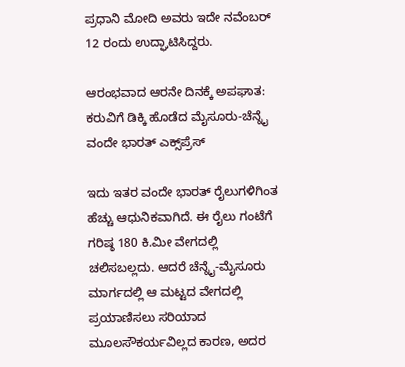ಪ್ರಧಾನಿ ಮೋದಿ ಅವರು ಇದೇ ನವೆಂಬರ್ 12 ರಂದು ಉದ್ಘಾಟಿಸಿದ್ದರು.

ಆರಂಭವಾದ ಆರನೇ ದಿನಕ್ಕೆ ಅಪಘಾತ: ಕರುವಿಗೆ ಡಿಕ್ಕಿ ಹೊಡೆದ ಮೈಸೂರು-ಚೆನ್ನೈ ವಂದೇ ಭಾರತ್ ಎಕ್ಸ್‌ಪ್ರೆಸ್

ಇದು ಇತರ ವಂದೇ ಭಾರತ್ ರೈಲುಗಳಿಗಿಂತ ಹೆಚ್ಚು ಆಧುನಿಕವಾಗಿದೆ. ಈ ರೈಲು ಗಂಟೆಗೆ ಗರಿಷ್ಠ 180 ಕಿ.ಮೀ ವೇಗದಲ್ಲಿ ಚಲಿಸಬಲ್ಲದು. ಆದರೆ ಚೆನ್ನೈ-ಮೈಸೂರು ಮಾರ್ಗದಲ್ಲಿ ಆ ಮಟ್ಟದ ವೇಗದಲ್ಲಿ ಪ್ರಯಾಣಿಸಲು ಸರಿಯಾದ ಮೂಲಸೌಕರ್ಯವಿಲ್ಲದ ಕಾರಣ, ಅದರ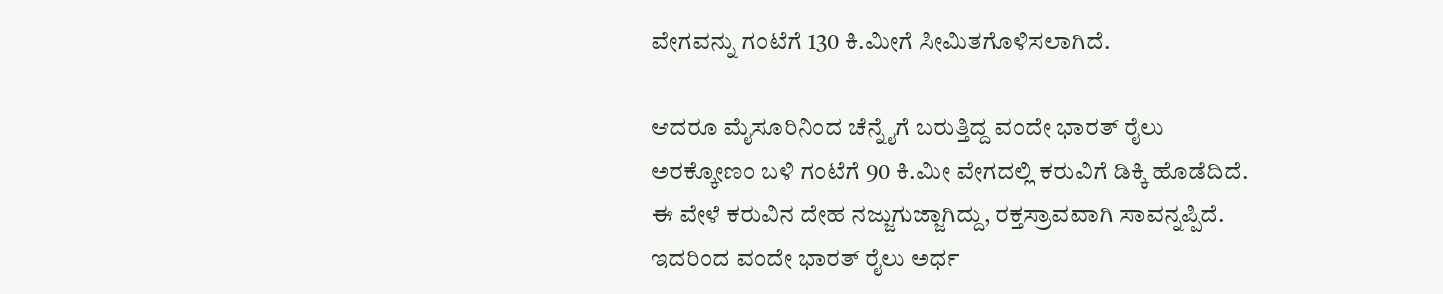ವೇಗವನ್ನು ಗಂಟೆಗೆ 130 ಕಿ.ಮೀಗೆ ಸೀಮಿತಗೊಳಿಸಲಾಗಿದೆ.

ಆದರೂ ಮೈಸೂರಿನಿಂದ ಚೆನ್ನೈಗೆ ಬರುತ್ತಿದ್ದ ವಂದೇ ಭಾರತ್ ರೈಲು ಅರಕ್ಕೋಣಂ ಬಳಿ ಗಂಟೆಗೆ 90 ಕಿ.ಮೀ ವೇಗದಲ್ಲಿ ಕರುವಿಗೆ ಡಿಕ್ಕಿ ಹೊಡೆದಿದೆ. ಈ ವೇಳೆ ಕರುವಿನ ದೇಹ ನಜ್ಜುಗುಜ್ಜಾಗಿದ್ದು, ರಕ್ತಸ್ರಾವವಾಗಿ ಸಾವನ್ನಪ್ಪಿದೆ. ಇದರಿಂದ ವಂದೇ ಭಾರತ್ ರೈಲು ಅರ್ಧ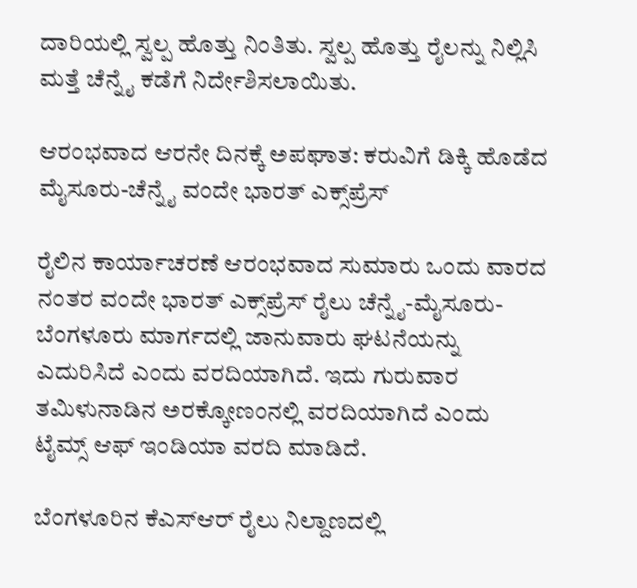ದಾರಿಯಲ್ಲಿ ಸ್ವಲ್ಪ ಹೊತ್ತು ನಿಂತಿತು. ಸ್ವಲ್ಪ ಹೊತ್ತು ರೈಲನ್ನು ನಿಲ್ಲಿಸಿ ಮತ್ತೆ ಚೆನ್ನೈ ಕಡೆಗೆ ನಿರ್ದೇಶಿಸಲಾಯಿತು.

ಆರಂಭವಾದ ಆರನೇ ದಿನಕ್ಕೆ ಅಪಘಾತ: ಕರುವಿಗೆ ಡಿಕ್ಕಿ ಹೊಡೆದ ಮೈಸೂರು-ಚೆನ್ನೈ ವಂದೇ ಭಾರತ್ ಎಕ್ಸ್‌ಪ್ರೆಸ್

ರೈಲಿನ ಕಾರ್ಯಾಚರಣೆ ಆರಂಭವಾದ ಸುಮಾರು ಒಂದು ವಾರದ ನಂತರ ವಂದೇ ಭಾರತ್ ಎಕ್ಸ್‌ಪ್ರೆಸ್ ರೈಲು ಚೆನ್ನೈ-ಮೈಸೂರು-ಬೆಂಗಳೂರು ಮಾರ್ಗದಲ್ಲಿ ಜಾನುವಾರು ಘಟನೆಯನ್ನು ಎದುರಿಸಿದೆ ಎಂದು ವರದಿಯಾಗಿದೆ. ಇದು ಗುರುವಾರ ತಮಿಳುನಾಡಿನ ಅರಕ್ಕೋಣಂನಲ್ಲಿ ವರದಿಯಾಗಿದೆ ಎಂದು ಟೈಮ್ಸ್ ಆಫ್ ಇಂಡಿಯಾ ವರದಿ ಮಾಡಿದೆ.

ಬೆಂಗಳೂರಿನ ಕೆಎಸ್‌ಆರ್ ರೈಲು ನಿಲ್ದಾಣದಲ್ಲಿ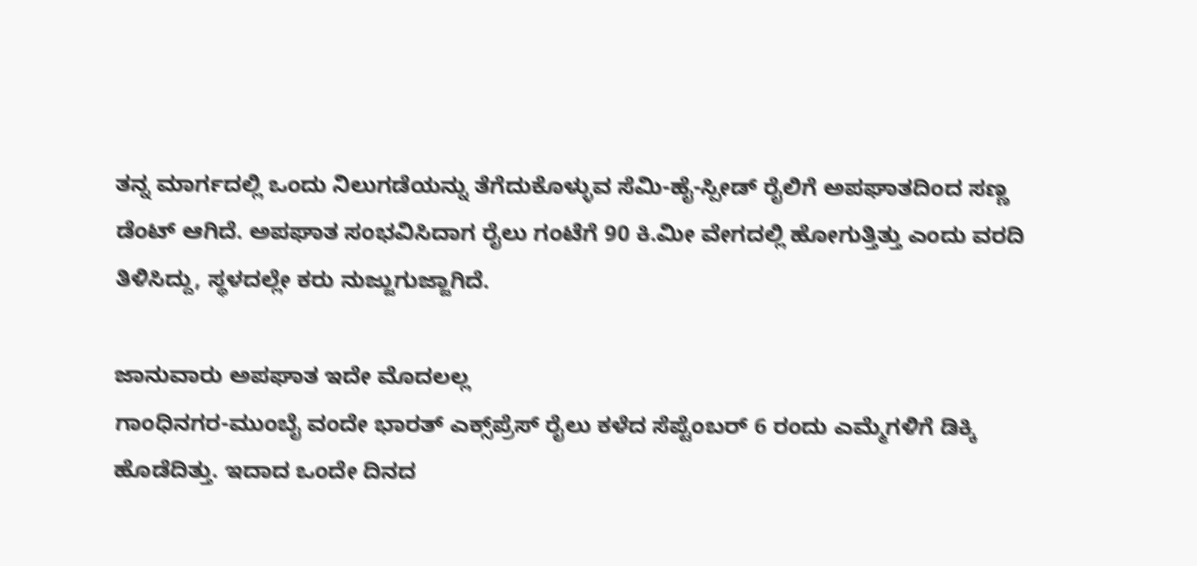ತನ್ನ ಮಾರ್ಗದಲ್ಲಿ ಒಂದು ನಿಲುಗಡೆಯನ್ನು ತೆಗೆದುಕೊಳ್ಳುವ ಸೆಮಿ-ಹೈ-ಸ್ಪೀಡ್ ರೈಲಿಗೆ ಅಪಘಾತದಿಂದ ಸಣ್ಣ ಡೆಂಟ್ ಆಗಿದೆ. ಅಪಘಾತ ಸಂಭವಿಸಿದಾಗ ರೈಲು ಗಂಟೆಗೆ 90 ಕಿ.ಮೀ ವೇಗದಲ್ಲಿ ಹೋಗುತ್ತಿತ್ತು ಎಂದು ವರದಿ ತಿಳಿಸಿದ್ದು, ಸ್ಥಳದಲ್ಲೇ ಕರು ನುಜ್ಜುಗುಜ್ಜಾಗಿದೆ.

ಜಾನುವಾರು ಅಪಘಾತ ಇದೇ ಮೊದಲಲ್ಲ
ಗಾಂಧಿನಗರ-ಮುಂಬೈ ವಂದೇ ಭಾರತ್ ಎಕ್ಸ್‌ಪ್ರೆಸ್ ರೈಲು ಕಳೆದ ಸೆಪ್ಟೆಂಬರ್ 6 ರಂದು ಎಮ್ಮೆಗಳಿಗೆ ಡಿಕ್ಕಿ ಹೊಡೆದಿತ್ತು. ಇದಾದ ಒಂದೇ ದಿನದ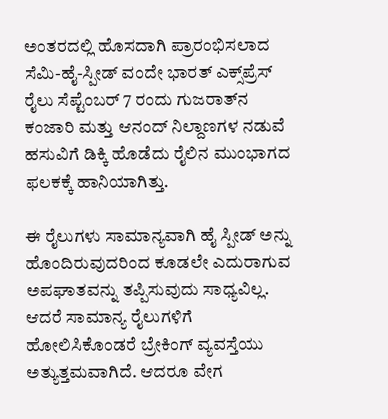ಅಂತರದಲ್ಲಿ ಹೊಸದಾಗಿ ಪ್ರಾರಂಭಿಸಲಾದ ಸೆಮಿ-ಹೈ-ಸ್ಪೀಡ್ ವಂದೇ ಭಾರತ್ ಎಕ್ಸ್‌ಪ್ರೆಸ್ ರೈಲು ಸೆಪ್ಟೆಂಬರ್ 7 ರಂದು ಗುಜರಾತ್‌ನ ಕಂಜಾರಿ ಮತ್ತು ಆನಂದ್ ನಿಲ್ದಾಣಗಳ ನಡುವೆ ಹಸುವಿಗೆ ಡಿಕ್ಕಿ ಹೊಡೆದು ರೈಲಿನ ಮುಂಭಾಗದ ಫಲಕಕ್ಕೆ ಹಾನಿಯಾಗಿತ್ತು.

ಈ ರೈಲುಗಳು ಸಾಮಾನ್ಯವಾಗಿ ಹೈ ಸ್ಪೀಡ್ ಅನ್ನು ಹೊಂದಿರುವುದರಿಂದ ಕೂಡಲೇ ಎದುರಾಗುವ ಅಪಘಾತವನ್ನು ತಪ್ಪಿಸುವುದು ಸಾಧ್ಯವಿಲ್ಲ. ಆದರೆ ಸಾಮಾನ್ಯ ರೈಲುಗಳಿಗೆ ಹೋಲಿಸಿಕೊಂಡರೆ ಬ್ರೇಕಿಂಗ್ ವ್ಯವಸ್ತೆಯು ಅತ್ಯುತ್ತಮವಾಗಿದೆ. ಆದರೂ ವೇಗ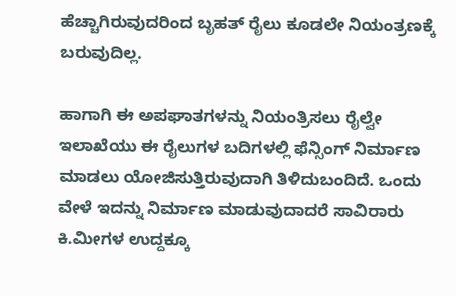ಹೆಚ್ಚಾಗಿರುವುದರಿಂದ ಬೃಹತ್ ರೈಲು ಕೂಡಲೇ ನಿಯಂತ್ರಣಕ್ಕೆ ಬರುವುದಿಲ್ಲ.

ಹಾಗಾಗಿ ಈ ಅಪಘಾತಗಳನ್ನು ನಿಯಂತ್ರಿಸಲು ರೈಲ್ವೇ ಇಲಾಖೆಯು ಈ ರೈಲುಗಳ ಬದಿಗಳಲ್ಲಿ ಫೆನ್ಸಿಂಗ್ ನಿರ್ಮಾಣ ಮಾಡಲು ಯೋಜಿಸುತ್ತಿರುವುದಾಗಿ ತಿಳಿದುಬಂದಿದೆ. ಒಂದು ವೇಳೆ ಇದನ್ನು ನಿರ್ಮಾಣ ಮಾಡುವುದಾದರೆ ಸಾವಿರಾರು ಕಿ.ಮೀಗಳ ಉದ್ದಕ್ಕೂ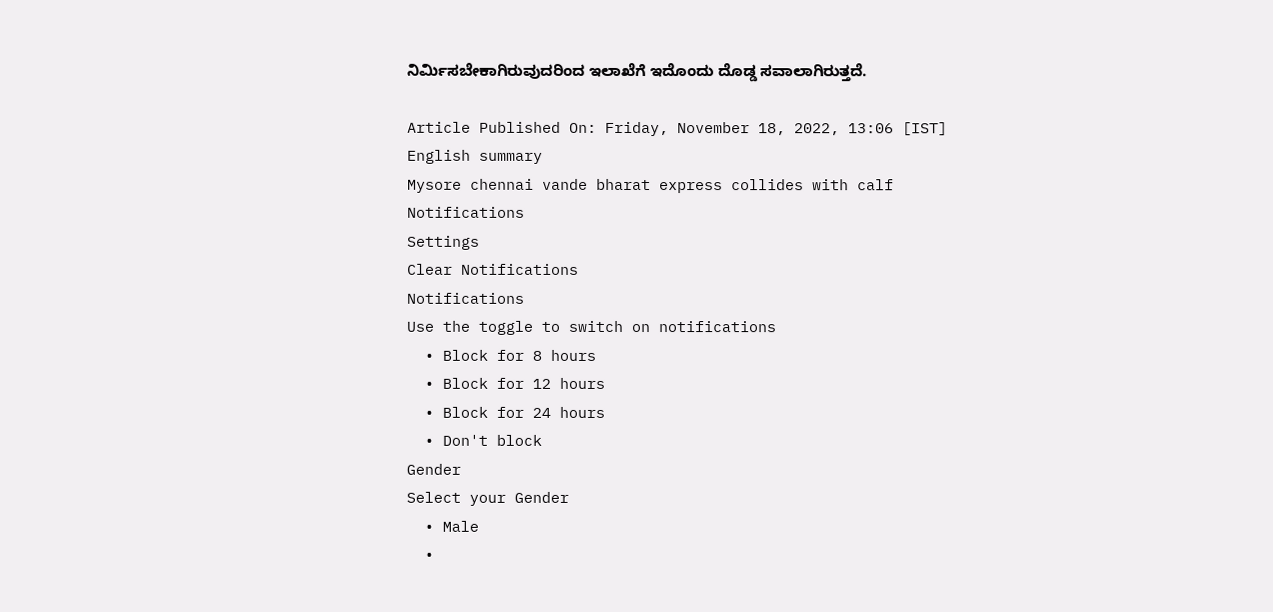ನಿರ್ಮಿಸಬೇಕಾಗಿರುವುದರಿಂದ ಇಲಾಖೆಗೆ ಇದೊಂದು ದೊಡ್ಡ ಸವಾಲಾಗಿರುತ್ತದೆ.

Article Published On: Friday, November 18, 2022, 13:06 [IST]
English summary
Mysore chennai vande bharat express collides with calf
Notifications
Settings
Clear Notifications
Notifications
Use the toggle to switch on notifications
  • Block for 8 hours
  • Block for 12 hours
  • Block for 24 hours
  • Don't block
Gender
Select your Gender
  • Male
  •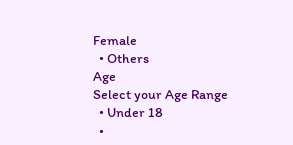Female
  • Others
Age
Select your Age Range
  • Under 18
  •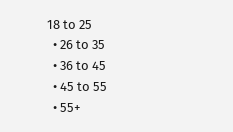18 to 25
  • 26 to 35
  • 36 to 45
  • 45 to 55
  • 55+